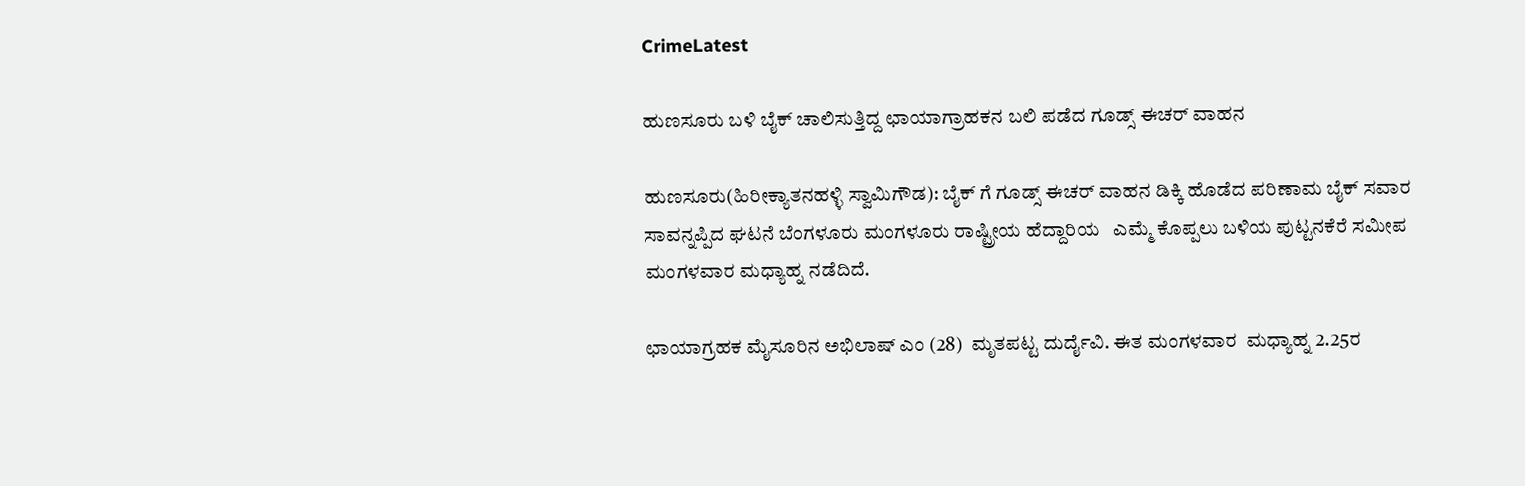CrimeLatest

ಹುಣಸೂರು ಬಳಿ ಬೈಕ್ ಚಾಲಿಸುತ್ತಿದ್ದ ಛಾಯಾಗ್ರಾಹಕನ ಬಲಿ ಪಡೆದ ಗೂಡ್ಸ್ ಈಚರ್ ವಾಹನ

ಹುಣಸೂರು(ಹಿರೀಕ್ಯಾತನಹಳ್ಳಿ ಸ್ವಾಮಿಗೌಡ): ಬೈಕ್ ಗೆ ಗೂಡ್ಸ್ ಈಚರ್ ವಾಹನ ಡಿಕ್ಕಿ ಹೊಡೆದ ಪರಿಣಾಮ ಬೈಕ್ ಸವಾರ ಸಾವನ್ನಪ್ಪಿದ ಘಟನೆ ಬೆಂಗಳೂರು ಮಂಗಳೂರು ರಾಷ್ಟ್ರೀಯ ಹೆದ್ದಾರಿಯ   ಎಮ್ಮೆ ಕೊಪ್ಪಲು ಬಳಿಯ ಪುಟ್ಟನಕೆರೆ ಸಮೀಪ ಮಂಗಳವಾರ ಮಧ್ಯಾಹ್ನ ನಡೆದಿದೆ.

ಛಾಯಾಗ್ರಹಕ ಮೈಸೂರಿನ ಅಭಿಲಾಷ್ ಎಂ (28)  ಮೃತಪಟ್ಟ ದುರ್ದೈವಿ. ಈತ ಮಂಗಳವಾರ  ಮಧ್ಯಾಹ್ನ 2.25ರ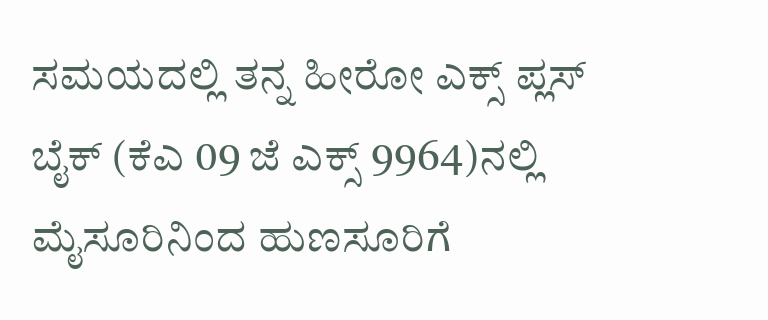ಸಮಯದಲ್ಲಿ ತನ್ನ ಹೀರೋ ಎಕ್ಸ್ ಪ್ಲಸ್  ಬೈಕ್ (ಕೆಎ 09 ಜೆ ಎಕ್ಸ್ 9964)ನಲ್ಲಿ ಮೈಸೂರಿನಿಂದ ಹುಣಸೂರಿಗೆ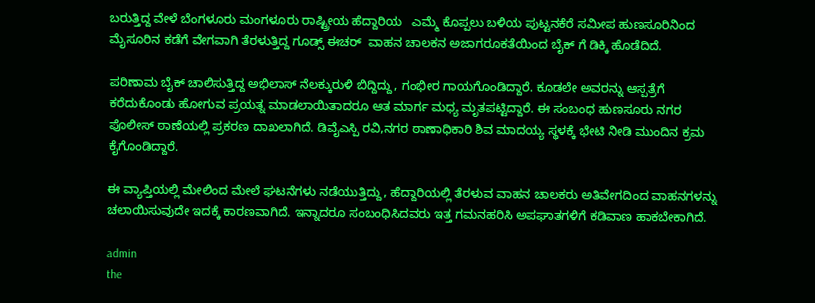ಬರುತ್ತಿದ್ದ ವೇಳೆ ಬೆಂಗಳೂರು ಮಂಗಳೂರು ರಾಷ್ಟ್ರೀಯ ಹೆದ್ದಾರಿಯ   ಎಮ್ಮೆ ಕೊಪ್ಪಲು ಬಳಿಯ ಪುಟ್ಟನಕೆರೆ ಸಮೀಪ ಹುಣಸೂರಿನಿಂದ ಮೈಸೂರಿನ ಕಡೆಗೆ ವೇಗವಾಗಿ ತೆರಳುತ್ತಿದ್ದ ಗೂಡ್ಸ್ ಈಚರ್  ವಾಹನ ಚಾಲಕನ ಅಜಾಗರೂಕತೆಯಿಂದ ಬೈಕ್ ಗೆ ಡಿಕ್ಕಿ ಹೊಡೆದಿದೆ.

ಪರಿಣಾಮ ಬೈಕ್ ಚಾಲಿಸುತ್ತಿದ್ದ ಅಭಿಲಾಸ್ ನೆಲಕ್ಕುರುಳಿ ಬಿದ್ದಿದ್ದು, ಗಂಭೀರ ಗಾಯಗೊಂಡಿದ್ದಾರೆ. ಕೂಡಲೇ ಅವರನ್ನು ಆಸ್ಪತ್ರೆಗೆ  ಕರೆದುಕೊಂಡು ಹೋಗುವ ಪ್ರಯತ್ನ ಮಾಡಲಾಯಿತಾದರೂ ಆತ ಮಾರ್ಗ ಮಧ್ಯ ಮೃತಪಟ್ಟಿದ್ದಾರೆ. ಈ ಸಂಬಂಧ ಹುಣಸೂರು ನಗರ ಪೊಲೀಸ್ ಠಾಣೆಯಲ್ಲಿ ಪ್ರಕರಣ ದಾಖಲಾಗಿದೆ. ಡಿವೈಎಸ್ಪಿ ರವಿ,ನಗರ ಠಾಣಾಧಿಕಾರಿ ಶಿವ ಮಾದಯ್ಯ ಸ್ಥಳಕ್ಕೆ ಭೇಟಿ ನೀಡಿ ಮುಂದಿನ ಕ್ರಮ ಕೈಗೊಂಡಿದ್ದಾರೆ.

ಈ ವ್ಯಾಪ್ತಿಯಲ್ಲಿ ಮೇಲಿಂದ ಮೇಲೆ ಘಟನೆಗಳು ನಡೆಯುತ್ತಿದ್ದು, ಹೆದ್ದಾರಿಯಲ್ಲಿ ತೆರಳುವ ವಾಹನ ಚಾಲಕರು ಅತಿವೇಗದಿಂದ ವಾಹನಗಳನ್ನು ಚಲಾಯಿಸುವುದೇ ಇದಕ್ಕೆ ಕಾರಣವಾಗಿದೆ. ಇನ್ನಾದರೂ ಸಂಬಂಧಿಸಿದವರು ಇತ್ತ ಗಮನಹರಿಸಿ ಅಪಘಾತಗಳಿಗೆ ಕಡಿವಾಣ ಹಾಕಬೇಕಾಗಿದೆ.

admin
the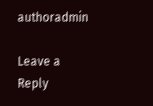authoradmin

Leave a Reply